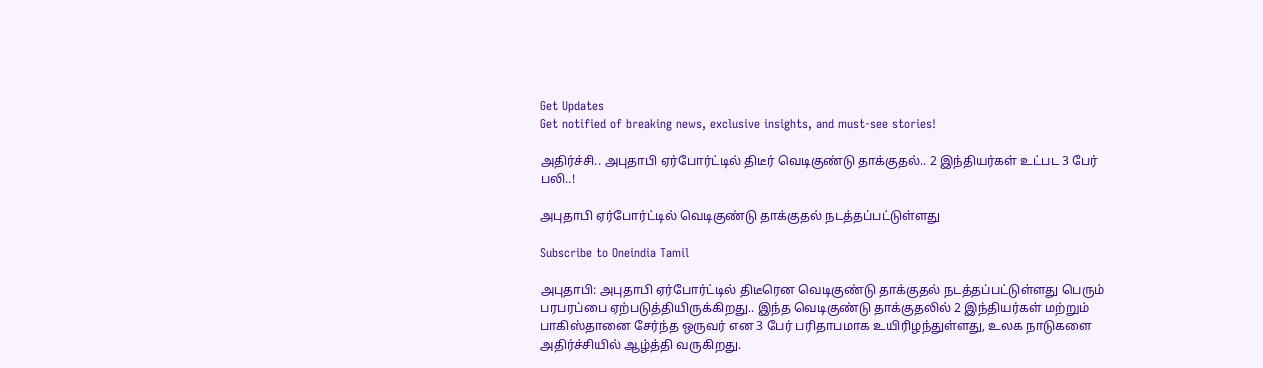Get Updates
Get notified of breaking news, exclusive insights, and must-see stories!

அதிர்ச்சி.. அபுதாபி ஏர்போர்ட்டில் திடீர் வெடிகுண்டு தாக்குதல்.. 2 இந்தியர்கள் உட்பட 3 பேர் பலி..!

அபுதாபி ஏர்போர்ட்டில் வெடிகுண்டு தாக்குதல் நடத்தப்பட்டுள்ளது

Subscribe to Oneindia Tamil

அபுதாபி: அபுதாபி ஏர்போர்ட்டில் திடீரென வெடிகுண்டு தாக்குதல் நடத்தப்பட்டுள்ளது பெரும் பரபரப்பை ஏற்படுத்தியிருக்கிறது.. இந்த வெடிகுண்டு தாக்குதலில் 2 இந்தியர்கள் மற்றும் பாகிஸ்தானை சேர்ந்த ஒருவர் என 3 பேர் பரிதாபமாக உயிரிழந்துள்ளது, உலக நாடுகளை அதிர்ச்சியில் ஆழ்த்தி வருகிறது.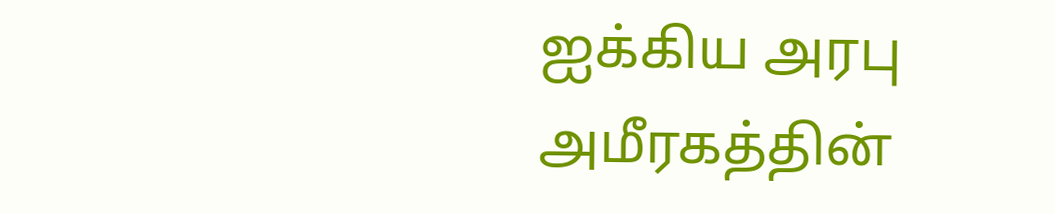ஐக்கிய அரபு அமீரகத்தின்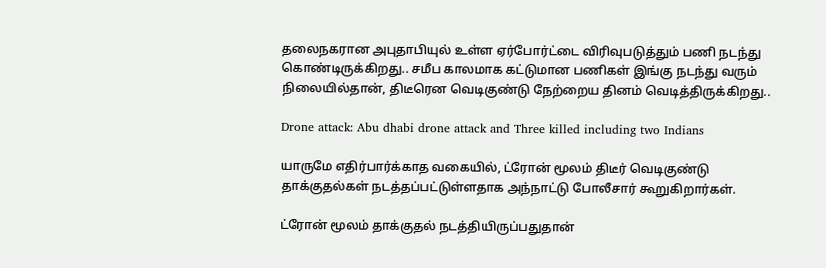தலைநகரான அபுதாபியுல் உள்ள ஏர்போர்ட்டை விரிவுபடுத்தும் பணி நடந்து கொண்டிருக்கிறது.. சமீப காலமாக கட்டுமான பணிகள் இங்கு நடந்து வரும் நிலையில்தான், திடீரென வெடிகுண்டு நேற்றைய தினம் வெடித்திருக்கிறது..

Drone attack: Abu dhabi drone attack and Three killed including two Indians

யாருமே எதிர்பார்க்காத வகையில், ட்ரோன் மூலம் திடீர் வெடிகுண்டு தாக்குதல்கள் நடத்தப்பட்டுள்ளதாக அந்நாட்டு போலீசார் கூறுகிறார்கள்.

ட்ரோன் மூலம் தாக்குதல் நடத்தியிருப்பதுதான்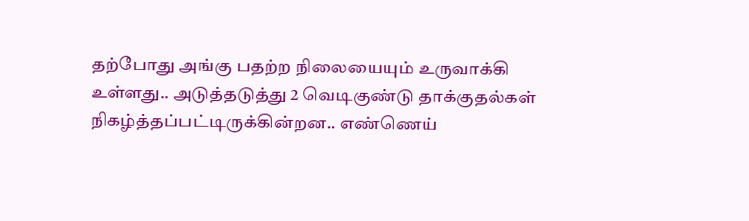தற்போது அங்கு பதற்ற நிலையையும் உருவாக்கி உள்ளது.. அடுத்தடுத்து 2 வெடிகுண்டு தாக்குதல்கள் நிகழ்த்தப்பட்டிருக்கின்றன.. எண்ணெய்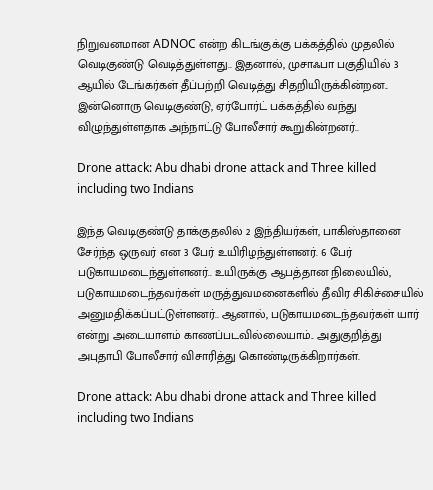நிறுவனமான ADNOC என்ற கிடங்குக்கு பக்கத்தில் முதலில் வெடிகுண்டு வெடித்துள்ளது.. இதனால், முசாஃபா பகுதியில் 3 ஆயில் டேங்கர்கள் தீப்பற்றி வெடித்து சிதறியிருக்கின்றன.. இன்னொரு வெடிகுண்டு, ஏர்போர்ட் பக்கத்தில் வந்து விழுந்துள்ளதாக அந்நாட்டு போலீசார் கூறுகின்றனர்..

Drone attack: Abu dhabi drone attack and Three killed including two Indians

இந்த வெடிகுண்டு தாக்குதலில் 2 இந்தியர்கள், பாகிஸ்தானை சேர்ந்த ஒருவர் என 3 பேர் உயிரிழந்துள்ளனர். 6 பேர் படுகாயமடைந்துள்ளனர்.. உயிருக்கு ஆபத்தான நிலையில், படுகாயமடைந்தவர்கள் மருத்துவமனைகளில் தீவிர சிகிச்சையில் அனுமதிக்கப்பட்டுள்ளனர்.. ஆனால், படுகாயமடைந்தவர்கள் யார் என்று அடையாளம் காணப்படவில்லையாம்.. அதுகுறித்து அபுதாபி போலீசார் விசாரித்து கொண்டிருக்கிறார்கள்.

Drone attack: Abu dhabi drone attack and Three killed including two Indians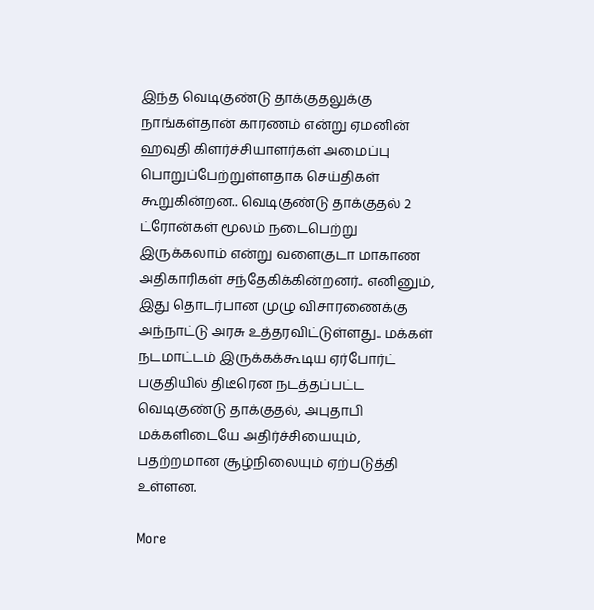இந்த வெடிகுண்டு தாக்குதலுக்கு நாங்கள்தான் காரணம் என்று ஏமனின் ஹவுதி கிளர்ச்சியாளர்கள் அமைப்பு பொறுப்பேற்றுள்ளதாக செய்திகள் கூறுகின்றன.. வெடிகுண்டு தாக்குதல் 2 ட்ரோன்கள் மூலம் நடைபெற்று இருக்கலாம் என்று வளைகுடா மாகாண அதிகாரிகள் சந்தேகிக்கின்றனர்.. எனினும், இது தொடர்பான முழு விசாரணைக்கு அந்நாட்டு அரசு உத்தரவிட்டுள்ளது.. மக்கள் நடமாட்டம் இருக்கக்கூடிய ஏர்போர்ட் பகுதியில் திடீரென நடத்தப்பட்ட வெடிகுண்டு தாக்குதல், அபுதாபி மக்களிடையே அதிர்ச்சியையும், பதற்றமான சூழ்நிலையும் ஏற்படுத்தி உள்ளன.

More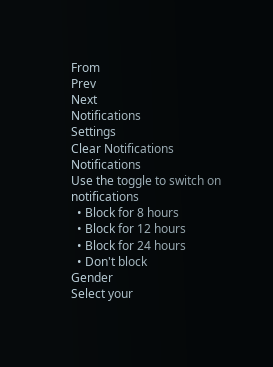From
Prev
Next
Notifications
Settings
Clear Notifications
Notifications
Use the toggle to switch on notifications
  • Block for 8 hours
  • Block for 12 hours
  • Block for 24 hours
  • Don't block
Gender
Select your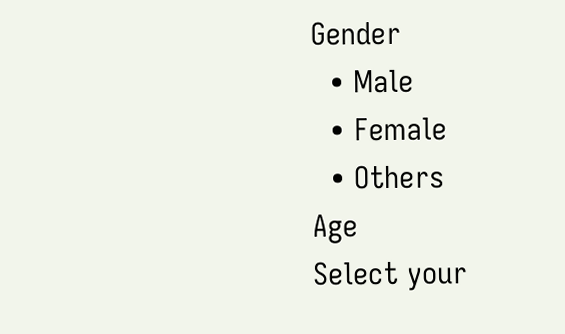Gender
  • Male
  • Female
  • Others
Age
Select your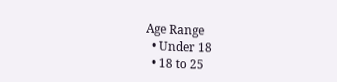Age Range
  • Under 18
  • 18 to 25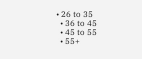• 26 to 35
  • 36 to 45
  • 45 to 55
  • 55+